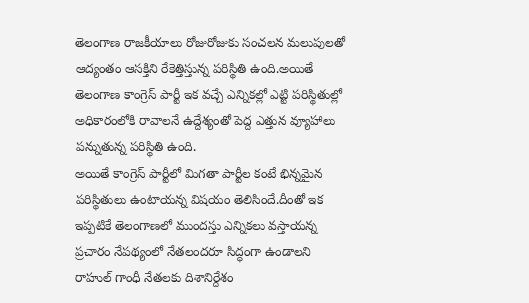తెలంగాణ రాజకీయాలు రోజురోజుకు సంచలన మలుపులతో ఆద్యంతం ఆసక్తిని రేకెత్తిస్తున్న పరిస్థితి ఉంది.అయితే తెలంగాణ కాంగ్రెస్ పార్టీ ఇక వచ్చే ఎన్నికల్లో ఎట్టి పరిస్థితుల్లో అధికారంలోకి రావాలనే ఉద్దేశ్యంతో పెద్ద ఎత్తున వ్యూహాలు పన్నుతున్న పరిస్థితి ఉంది.
అయితే కాంగ్రెస్ పార్టీలో మిగతా పార్టీల కంటే భిన్నమైన పరిస్థితులు ఉంటాయన్న విషయం తెలిసిందే.దీంతో ఇక ఇప్పటికే తెలంగాణలో ముందస్తు ఎన్నికలు వస్తాయన్న ప్రచారం నేపథ్యంలో నేతలందరూ సిద్ధంగా ఉండాలని రాహుల్ గాంధీ నేతలకు దిశానిర్దేశం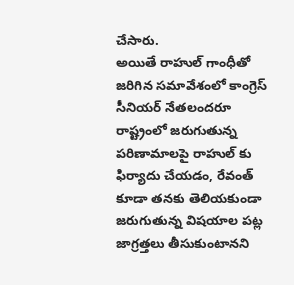చేసారు.
అయితే రాహుల్ గాంధీతో జరిగిన సమావేశంలో కాంగ్రెస్ సీనియర్ నేతలందరూ రాష్ట్రంలో జరుగుతున్న పరిణామాలపై రాహుల్ కు ఫిర్యాదు చేయడం, రేవంత్ కూడా తనకు తెలియకుండా జరుగుతున్న విషయాల పట్ల జాగ్రత్తలు తీసుకుంటానని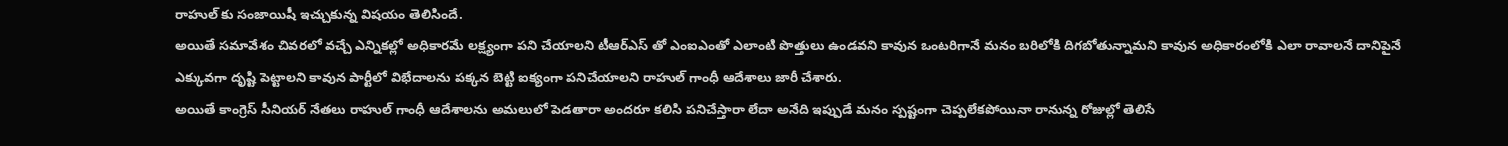రాహుల్ కు సంజాయిషీ ఇచ్చుకున్న విషయం తెలిసిందే.
అయితే సమావేశం చివరలో వచ్చే ఎన్నికల్లో అధికారమే లక్ష్యంగా పని చేయాలని టీఆర్ఎస్ తో ఎంఐఎంతో ఎలాంటి పొత్తులు ఉండవని కావున ఒంటరిగానే మనం బరిలోకి దిగబోతున్నామని కావున అధికారంలోకి ఎలా రావాలనే దానిపైనే ఎక్కువగా దృష్టి పెట్టాలని కావున పార్టీలో విభేదాలను పక్కన బెట్టి ఐక్యంగా పనిచేయాలని రాహుల్ గాంధీ ఆదేశాలు జారీ చేశారు.
అయితే కాంగ్రెస్ సీనియర్ నేతలు రాహుల్ గాంధీ ఆదేశాలను అమలులో పెడతారా అందరూ కలిసి పనిచేస్తారా లేదా అనేది ఇప్పుడే మనం స్పష్టంగా చెప్పలేకపోయినా రానున్న రోజుల్లో తెలిసే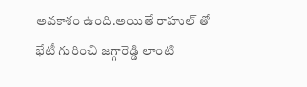అవకాశం ఉంది.అయితే రాహుల్ తో భేటీ గురించి జగ్గారెడ్డి లాంటి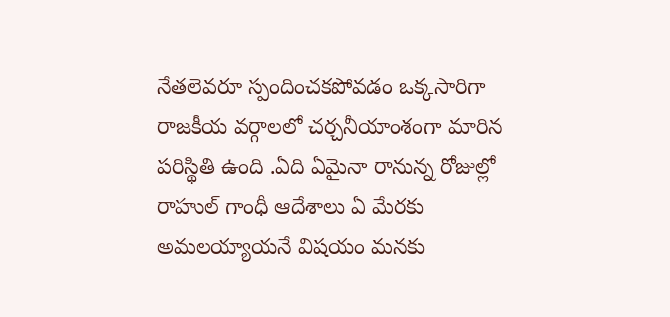నేతలెవరూ స్పందించకపోవడం ఒక్కసారిగా రాజకీయ వర్గాలలో చర్చనీయాంశంగా మారిన పరిస్థితి ఉంది .ఏది ఏమైనా రానున్న రోజుల్లో రాహుల్ గాంధీ ఆదేశాలు ఏ మేరకు అమలయ్యాయనే విషయం మనకు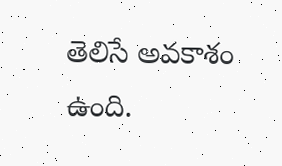తెలిసే అవకాశం ఉంది.